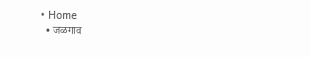• Home
  • जळगाव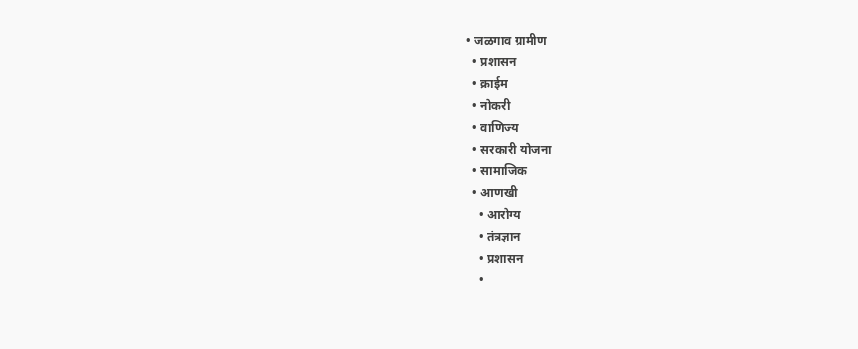• जळगाव ग्रामीण
  • प्रशासन
  • क्राईम
  • नोकरी
  • वाणिज्य
  • सरकारी योजना
  • सामाजिक
  • आणखी
    • आरोग्य
    • तंत्रज्ञान
    • प्रशासन
    •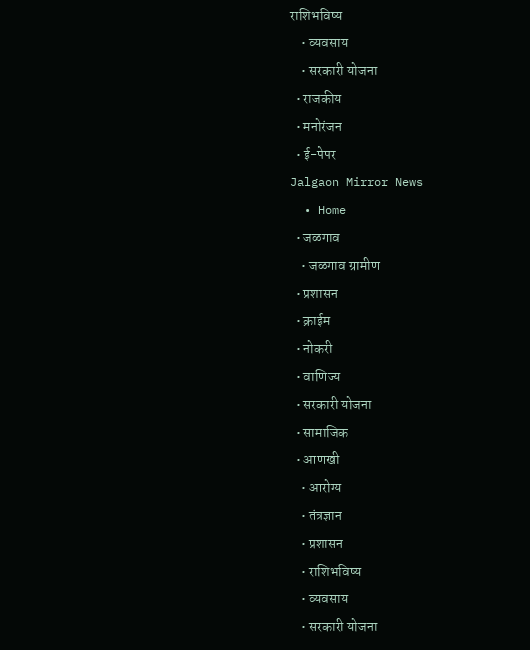राशिभविष्य
    • व्यवसाय
    • सरकारी योजना
  • राजकीय
  • मनोरंजन
  • ई-पेपर
Jalgaon Mirror News
  • Home
  • जळगाव
    • जळगाव ग्रामीण
  • प्रशासन
  • क्राईम
  • नोकरी
  • वाणिज्य
  • सरकारी योजना
  • सामाजिक
  • आणखी
    • आरोग्य
    • तंत्रज्ञान
    • प्रशासन
    • राशिभविष्य
    • व्यवसाय
    • सरकारी योजना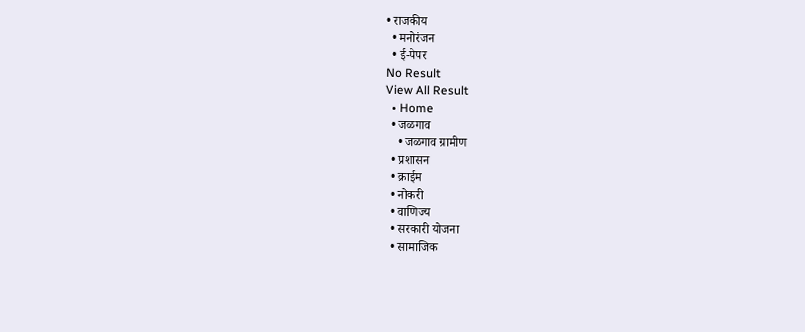• राजकीय
  • मनोरंजन
  • ई-पेपर
No Result
View All Result
  • Home
  • जळगाव
    • जळगाव ग्रामीण
  • प्रशासन
  • क्राईम
  • नोकरी
  • वाणिज्य
  • सरकारी योजना
  • सामाजिक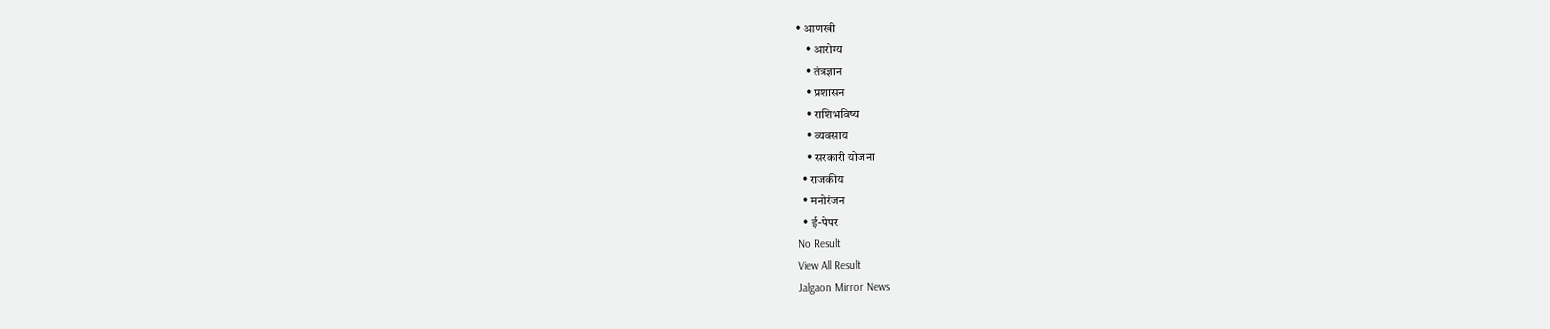• आणखी
    • आरोग्य
    • तंत्रज्ञान
    • प्रशासन
    • राशिभविष्य
    • व्यवसाय
    • सरकारी योजना
  • राजकीय
  • मनोरंजन
  • ई-पेपर
No Result
View All Result
Jalgaon Mirror News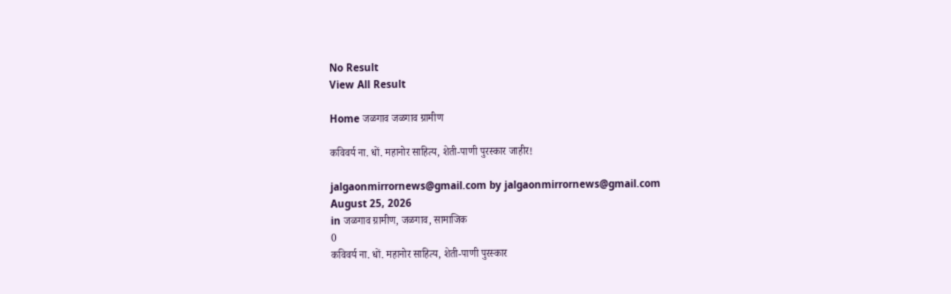No Result
View All Result

Home जळगाव जळगाव ग्रामीण

कविवर्य ना. धों. महानोर साहित्य, शेती-पाणी पुरस्कार जाहीर!

jalgaonmirrornews@gmail.com by jalgaonmirrornews@gmail.com
August 25, 2026
in जळगाव ग्रामीण, जळगाव, सामाजिक
0
कविवर्य ना. धों. महानोर साहित्य, शेती-पाणी पुरस्कार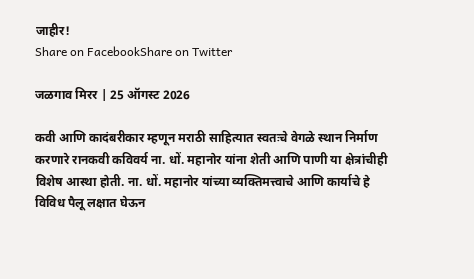जाहीर!
Share on FacebookShare on Twitter

जळगाव मिरर | 25 ऑगस्ट 2026

कवी आणि कादंबरीकार म्हणून मराठी साहित्यात स्वतःचे वेगळे स्थान निर्माण करणारे रानकवी कविवर्य ना. धों. महानोर यांना शेती आणि पाणी या क्षेत्रांचीही विशेष आस्था होती. ना. धों. महानोर यांच्या व्यक्तिमत्त्वाचे आणि कार्याचे हे विविध पैलू लक्षात घेऊन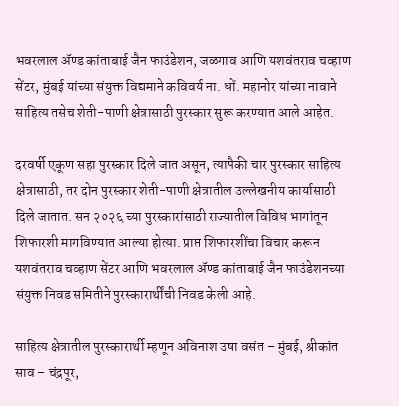भवरलाल ॲण्ड कांताबाई जैन फाउंडेशन, जळगाव आणि यशवंतराव चव्हाण सेंटर, मुंबई यांच्या संयुक्त विद्यमाने कविवर्य ना. धों. महानोर यांच्या नावाने साहित्य तसेच शेती-पाणी क्षेत्रासाठी पुरस्कार सुरू करण्यात आले आहेत.

दरवर्षी एकूण सहा पुरस्कार दिले जात असून, त्यापैकी चार पुरस्कार साहित्य क्षेत्रासाठी, तर दोन पुरस्कार शेती-पाणी क्षेत्रातील उल्लेखनीय कार्यासाठी दिले जातात. सन २०२६ च्या पुरस्कारांसाठी राज्यातील विविध भागांतून शिफारशी मागविण्यात आल्या होत्या. प्राप्त शिफारशींचा विचार करून यशवंतराव चव्हाण सेंटर आणि भवरलाल ॲण्ड कांताबाई जैन फाउंडेशनच्या संयुक्त निवड समितीने पुरस्कारार्थींची निवड केली आहे.

साहित्य क्षेत्रातील पुरस्कारार्थी म्हणून अविनाश उषा वसंत – मुंबई, श्रीकांत साव – चंद्रपूर,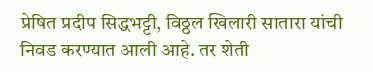प्रेषित प्रदीप सिद्धभट्टी, विठ्ठल खिलारी सातारा यांची निवड करण्यात आली आहे. तर शेती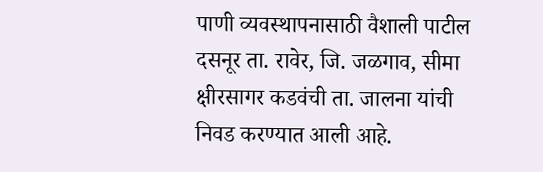पाणी व्यवस्थापनासाठी वैशाली पाटील दसनूर ता. रावेर, जि. जळगाव, सीमा क्षीरसागर कडवंची ता. जालना यांची निवड करण्यात आली आहे.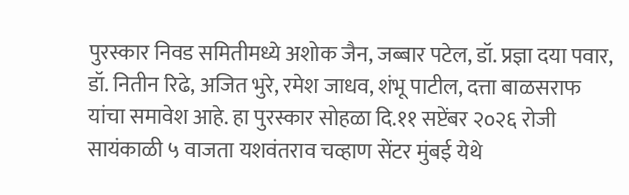पुरस्कार निवड समितीमध्ये अशोक जैन, जब्बार पटेल, डॉ. प्रज्ञा दया पवार, डॉ. नितीन रिढे, अजित भुरे, रमेश जाधव, शंभू पाटील, दत्ता बाळसराफ यांचा समावेश आहे. हा पुरस्कार सोहळा दि.११ सप्टेंबर २०२६ रोजी सायंकाळी ५ वाजता यशवंतराव चव्हाण सेंटर मुंबई येथे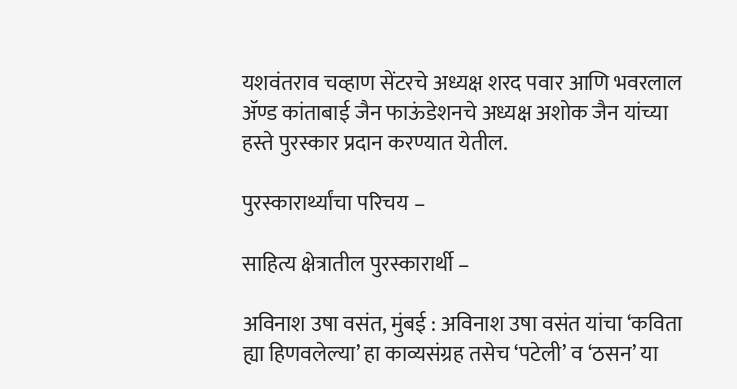यशवंतराव चव्हाण सेंटरचे अध्यक्ष शरद पवार आणि भवरलाल ॲण्ड कांताबाई जैन फाऊंडेशनचे अध्यक्ष अशोक जैन यांच्या हस्ते पुरस्कार प्रदान करण्यात येतील.

पुरस्कारार्थ्यांचा परिचय –

साहित्य क्षेत्रातील पुरस्कारार्थी –

अविनाश उषा वसंत, मुंबई : अविनाश उषा वसंत यांचा ‘कविता ह्या हिणवलेल्या’ हा काव्यसंग्रह तसेच ‘पटेली’ व ‘ठसन’ या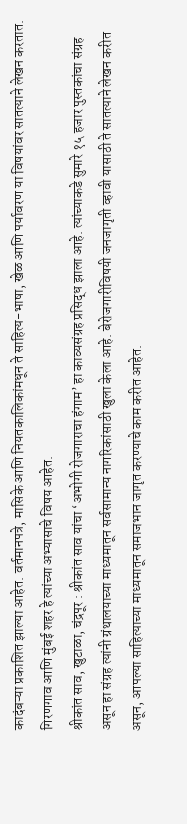कादंबऱ्या प्रकाशित झाल्या आहेत. वर्तमानपत्रे, मासिके आणि नियतकालिकांमधून ते साहित्य-भाषा, खेळ आणि पर्यावरण या विषयांवर सातत्याने लेखन करतात. गिरणगाव आणि मुंबई शहर हे त्यांच्या अभ्यासाचे विषय आहेत.
श्रीकांत साव, खुटाळा, चंद्रपूर : श्रीकांत साव यांचा ‘अभोगी रोजगाराचा हंगाम’ हा काव्यसंग्रह प्रसिद्ध झाला आहे. त्यांच्याकडे सुमारे १५ हजार पुस्तकांचा संग्रह असून हा संग्रह त्यांनी ग्रंथालयाच्या माध्यमातून सर्वसामान्य नागरिकांसाठी खुला केला आहे. बेरोजगारीविषयी जनजागृती व्हावी यासाठी ते सातत्याने लेखन करीत असून, आपल्या साहित्याच्या माध्यमातून समाजभान जागृत करण्याचे काम करीत आहेत.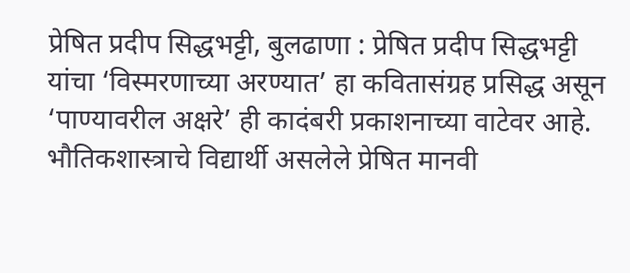प्रेषित प्रदीप सिद्धभट्टी, बुलढाणा : प्रेषित प्रदीप सिद्धभट्टी यांचा ‘विस्मरणाच्या अरण्यात’ हा कवितासंग्रह प्रसिद्ध असून ‘पाण्यावरील अक्षरे’ ही कादंबरी प्रकाशनाच्या वाटेवर आहे. भौतिकशास्त्राचे विद्यार्थी असलेले प्रेषित मानवी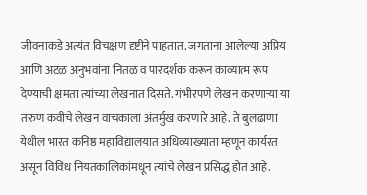जीवनाकडे अत्यंत विचक्षण दृष्टीने पाहतात. जगताना आलेल्या अप्रिय आणि अटळ अनुभवांना नितळ व पारदर्शक करून काव्यात्म रूप देण्याची क्षमता त्यांच्या लेखनात दिसते. गंभीरपणे लेखन करणाऱ्या या तरुण कवीचे लेखन वाचकाला अंतर्मुख करणारे आहे. ते बुलढाणा येथील भारत कनिष्ठ महाविद्यालयात अधिव्याख्याता म्हणून कार्यरत असून विविध नियतकालिकांमधून त्यांचे लेखन प्रसिद्ध होत आहे.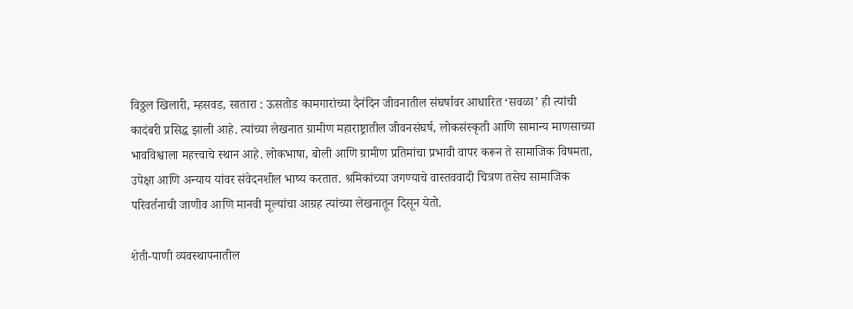विठ्ठल खिलारी, म्हसवड, सातारा : ऊसतोड कामगारांच्या दैनंदिन जीवनातील संघर्षावर आधारित ‘सवळा’ ही त्यांची कादंबरी प्रसिद्ध झाली आहे. त्यांच्या लेखनात ग्रामीण महाराष्ट्रातील जीवनसंघर्ष, लोकसंस्कृती आणि सामान्य माणसाच्या भावविश्वाला महत्त्वाचे स्थान आहे. लोकभाषा, बोली आणि ग्रामीण प्रतिमांचा प्रभावी वापर करून ते सामाजिक विषमता, उपेक्षा आणि अन्याय यांवर संवेदनशील भाष्य करतात. श्रमिकांच्या जगण्याचे वास्तववादी चित्रण तसेच सामाजिक परिवर्तनाची जाणीव आणि मानवी मूल्यांचा आग्रह त्यांच्या लेखनातून दिसून येतो.

शेती-पाणी व्यवस्थापनातील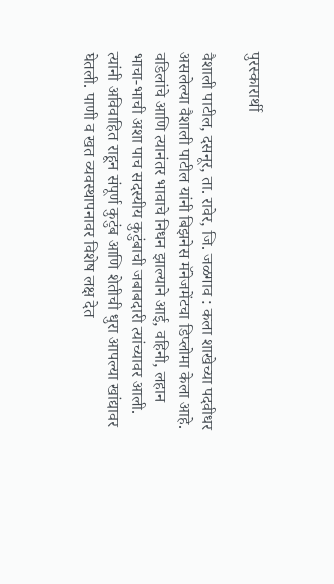पुरस्कारार्थी

वैशाली पाटील, दसनूर, ता. रावेर, जि. जळगाव : कला शाखेच्या पदवीधर असलेल्या वैशाली पाटील यांनी बिझनेस मॅनेजमेंटचा डिप्लोमा केला आहे. वडिलांचे आणि त्यानंतर भावाचे निधन झाल्याने आई, वहिनी, लहान भाचा-भाची अशा पाच सदस्यीय कुटुंबाची जबाबदारी त्यांच्यावर आली. त्यांनी अविवाहित राहून संपूर्ण कुटुंब आणि शेतीची धुरा आपल्या खांद्यावर घेतली. पाणी व खत व्यवस्थापनावर विशेष लक्ष देत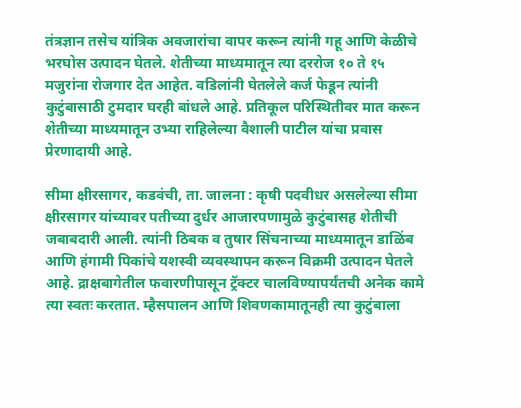तंत्रज्ञान तसेच यांत्रिक अवजारांचा वापर करून त्यांनी गहू आणि केळीचे भरघोस उत्पादन घेतले. शेतीच्या माध्यमातून त्या दररोज १० ते १५ मजुरांना रोजगार देत आहेत. वडिलांनी घेतलेले कर्ज फेडून त्यांनी कुटुंबासाठी टुमदार घरही बांधले आहे. प्रतिकूल परिस्थितीवर मात करून शेतीच्या माध्यमातून उभ्या राहिलेल्या वैशाली पाटील यांचा प्रवास प्रेरणादायी आहे.

सीमा क्षीरसागर, कडवंची, ता. जालना : कृषी पदवीधर असलेल्या सीमा क्षीरसागर यांच्यावर पतीच्या दुर्धर आजारपणामुळे कुटुंबासह शेतीची जबाबदारी आली. त्यांनी ठिबक व तुषार सिंचनाच्या माध्यमातून डाळिंब आणि हंगामी पिकांचे यशस्वी व्यवस्थापन करून विक्रमी उत्पादन घेतले आहे. द्राक्षबागेतील फवारणीपासून ट्रॅक्टर चालविण्यापर्यंतची अनेक कामे त्या स्वतः करतात. म्हैसपालन आणि शिवणकामातूनही त्या कुटुंबाला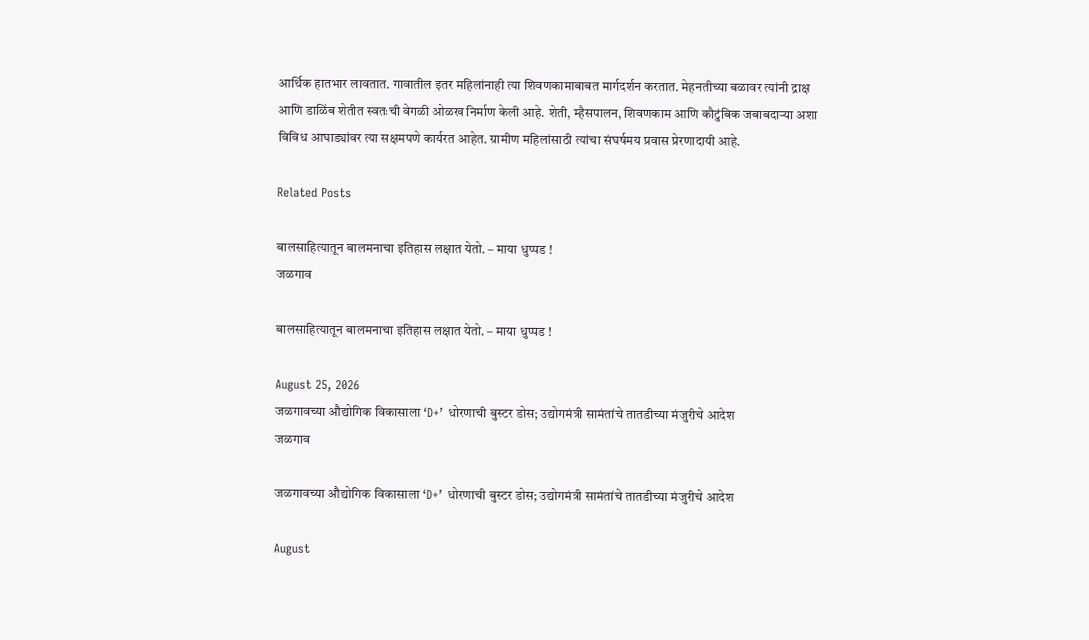आर्थिक हातभार लावतात. गावातील इतर महिलांनाही त्या शिवणकामाबाबत मार्गदर्शन करतात. मेहनतीच्या बळावर त्यांनी द्राक्ष आणि डाळिंब शेतीत स्वतःची वेगळी ओळख निर्माण केली आहे. शेती, म्हैसपालन, शिवणकाम आणि कौटुंबिक जबाबदाऱ्या अशा विविध आघाड्यांवर त्या सक्षमपणे कार्यरत आहेत. ग्रामीण महिलांसाठी त्यांचा संघर्षमय प्रवास प्रेरणादायी आहे.

Related Posts

बालसाहित्यातून बालमनाचा इतिहास लक्षात येतो. – माया धुप्पड !
जळगाव

बालसाहित्यातून बालमनाचा इतिहास लक्षात येतो. – माया धुप्पड !

August 25, 2026
जळगावच्या औद्योगिक विकासाला ‘D+’ धोरणाची बुस्टर डोस; उद्योगमंत्री सामंतांचे तातडीच्या मंजुरीचे आदेश
जळगाव

जळगावच्या औद्योगिक विकासाला ‘D+’ धोरणाची बुस्टर डोस; उद्योगमंत्री सामंतांचे तातडीच्या मंजुरीचे आदेश

August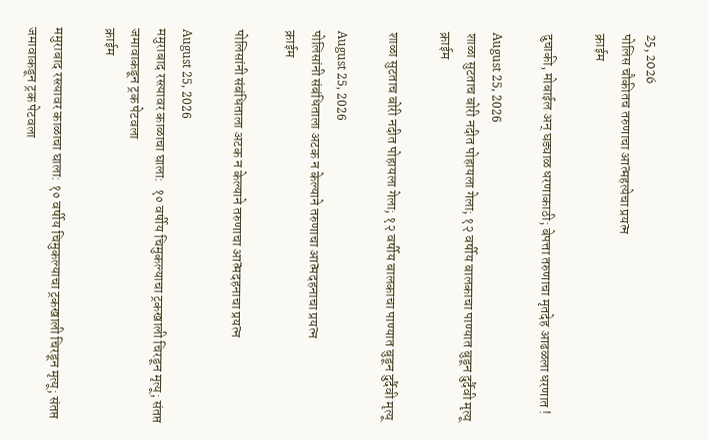25, 2026
पोलिस चौकीतच तरुणाचा आत्महत्येचा प्रयत्न
क्राईम

दुचाकी, मोबाईल अन् घड्याळ धरणाकाठी; बेपत्ता तरुणाचा मृतदेह आढळला धरणात !

August 25, 2026
शाळा सुटताच बोरी नदीत पोहायला गेला; १२ वर्षीय बालकाचा पाण्यात बुडून दुर्दैवी मृत्यू
क्राईम

शाळा सुटताच बोरी नदीत पोहायला गेला; १२ वर्षीय बालकाचा पाण्यात बुडून दुर्दैवी मृत्यू

August 25, 2026
पोलिसांनी संबंधिताला अटक न केल्याने तरुणाचा आत्मदहनाचा प्रयत्न
क्राईम

पोलिसांनी संबंधिताला अटक न केल्याने तरुणाचा आत्मदहनाचा प्रयत्न

August 25, 2026
ममुराबाद रस्त्यावर काळाचा घाला:  १० वर्षीय चिमुकल्याचा ट्रकखाली चिरडून मृत्यू; संतप्त जमावाकडून ट्रक पेटवला
क्राईम

ममुराबाद रस्त्यावर काळाचा घाला: १० वर्षीय चिमुकल्याचा ट्रकखाली चिरडून मृत्यू; संतप्त जमावाकडून ट्रक पेटवला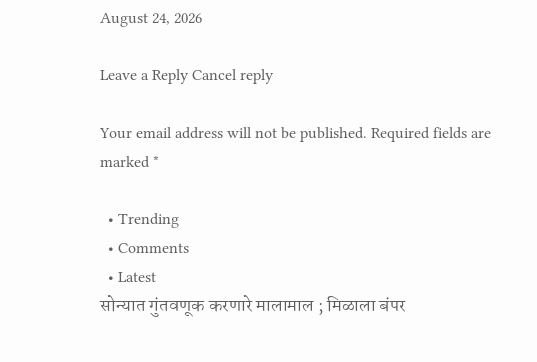August 24, 2026

Leave a Reply Cancel reply

Your email address will not be published. Required fields are marked *

  • Trending
  • Comments
  • Latest
सोन्यात गुंतवणूक करणारे मालामाल ; मिळाला बंपर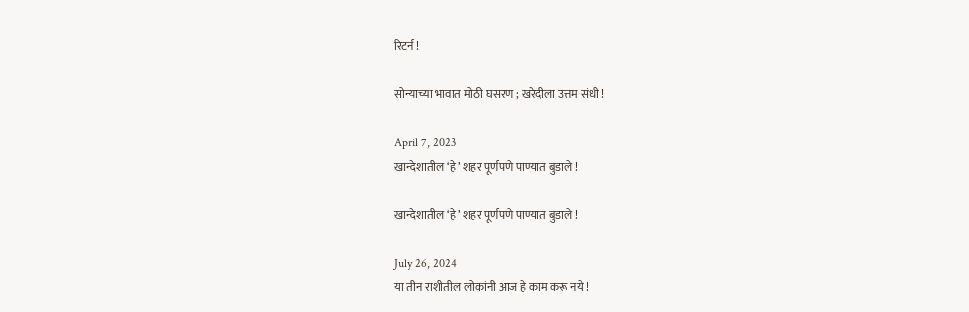रिटर्न !

सोन्याच्या भावात मोठी घसरण ; खरेदीला उत्तम संधी !

April 7, 2023
खान्देशातील ‘हे’ शहर पूर्णपणे पाण्यात बुडाले !

खान्देशातील ‘हे’ शहर पूर्णपणे पाण्यात बुडाले !

July 26, 2024
या तीन राशीतील लोकांनी आज हे काम करू नये !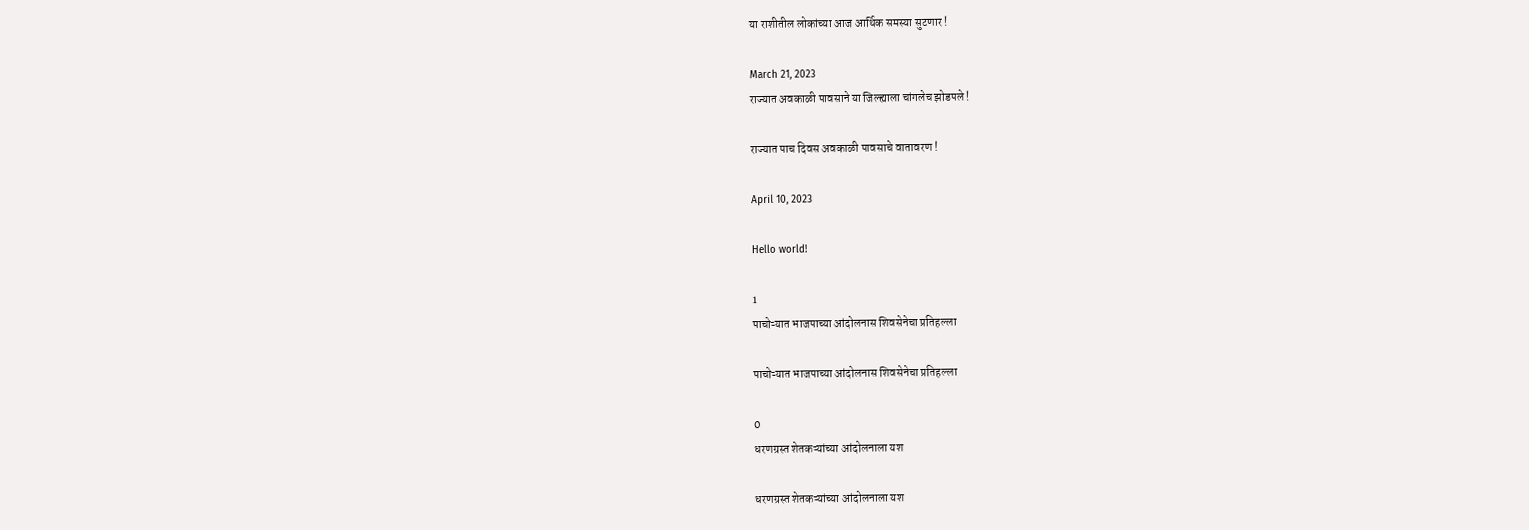या राशीतील लोकांच्या आज आर्थिक समस्या सुटणार !

March 21, 2023
राज्यात अवकाळी पावसाने या जिल्ह्याला चांगलेच झोडपले !

राज्यात पाच दिवस अवकाळी पावसाचे वातावरण !

April 10, 2023

Hello world!

1
पाचोऱ्यात भाजपाच्या आंदोलनास शिवसेनेचा प्रतिहल्ला

पाचोऱ्यात भाजपाच्या आंदोलनास शिवसेनेचा प्रतिहल्ला

0
धरणग्रस्त शेतकऱ्यांच्या आंदोलनाला यश

धरणग्रस्त शेतकऱ्यांच्या आंदोलनाला यश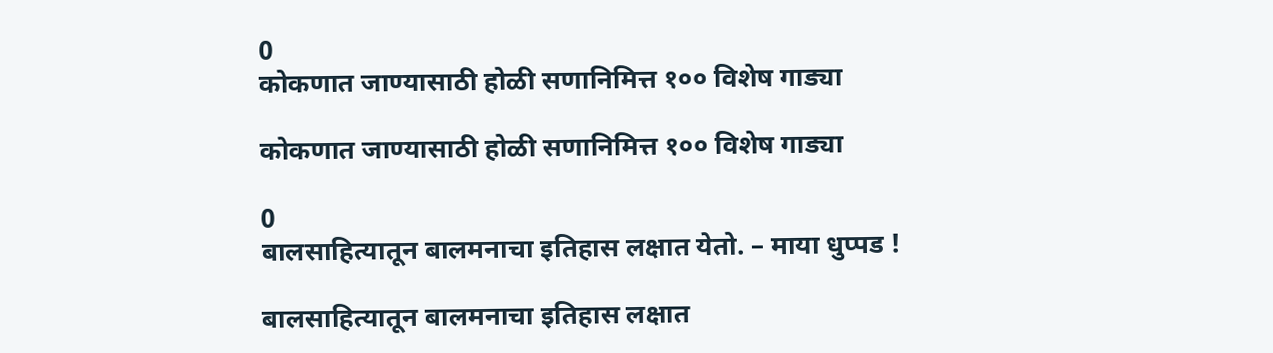0
कोकणात जाण्यासाठी होळी सणानिमित्त १०० विशेष गाड्या

कोकणात जाण्यासाठी होळी सणानिमित्त १०० विशेष गाड्या

0
बालसाहित्यातून बालमनाचा इतिहास लक्षात येतो. – माया धुप्पड !

बालसाहित्यातून बालमनाचा इतिहास लक्षात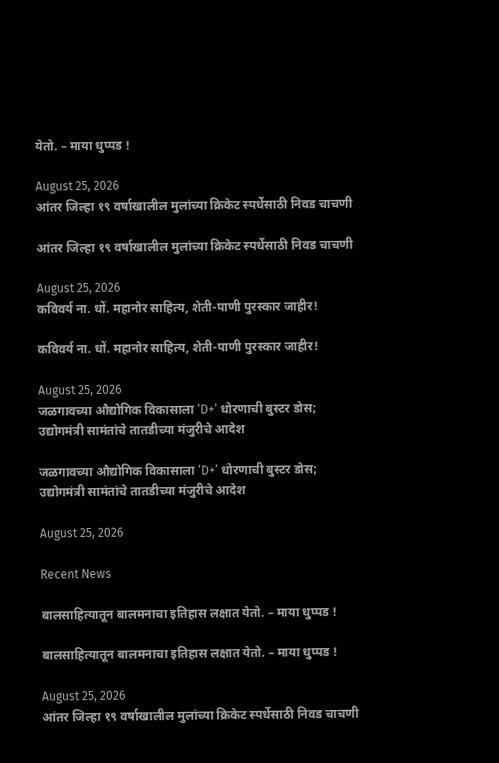येतो. – माया धुप्पड !

August 25, 2026
आंतर जिल्हा १९ वर्षाखालील मुलांच्या क्रिकेट स्पर्धेसाठी निवड चाचणी

आंतर जिल्हा १९ वर्षाखालील मुलांच्या क्रिकेट स्पर्धेसाठी निवड चाचणी

August 25, 2026
कविवर्य ना. धों. महानोर साहित्य, शेती-पाणी पुरस्कार जाहीर!

कविवर्य ना. धों. महानोर साहित्य, शेती-पाणी पुरस्कार जाहीर!

August 25, 2026
जळगावच्या औद्योगिक विकासाला ‘D+’ धोरणाची बुस्टर डोस; उद्योगमंत्री सामंतांचे तातडीच्या मंजुरीचे आदेश

जळगावच्या औद्योगिक विकासाला ‘D+’ धोरणाची बुस्टर डोस; उद्योगमंत्री सामंतांचे तातडीच्या मंजुरीचे आदेश

August 25, 2026

Recent News

बालसाहित्यातून बालमनाचा इतिहास लक्षात येतो. – माया धुप्पड !

बालसाहित्यातून बालमनाचा इतिहास लक्षात येतो. – माया धुप्पड !

August 25, 2026
आंतर जिल्हा १९ वर्षाखालील मुलांच्या क्रिकेट स्पर्धेसाठी निवड चाचणी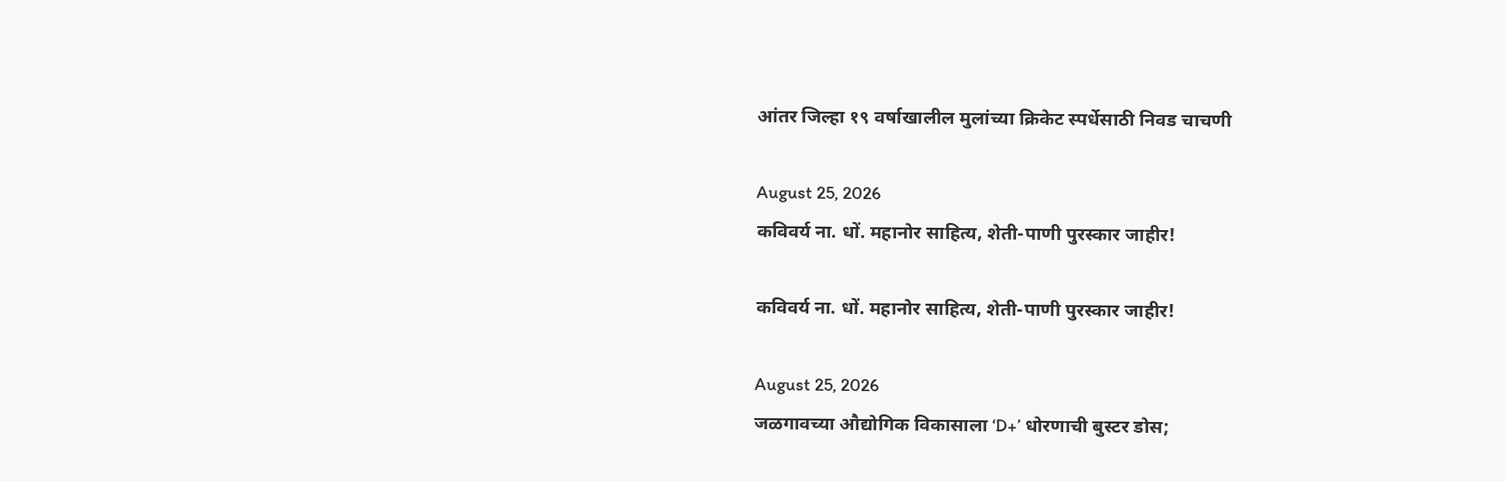आंतर जिल्हा १९ वर्षाखालील मुलांच्या क्रिकेट स्पर्धेसाठी निवड चाचणी

August 25, 2026
कविवर्य ना. धों. महानोर साहित्य, शेती-पाणी पुरस्कार जाहीर!

कविवर्य ना. धों. महानोर साहित्य, शेती-पाणी पुरस्कार जाहीर!

August 25, 2026
जळगावच्या औद्योगिक विकासाला ‘D+’ धोरणाची बुस्टर डोस;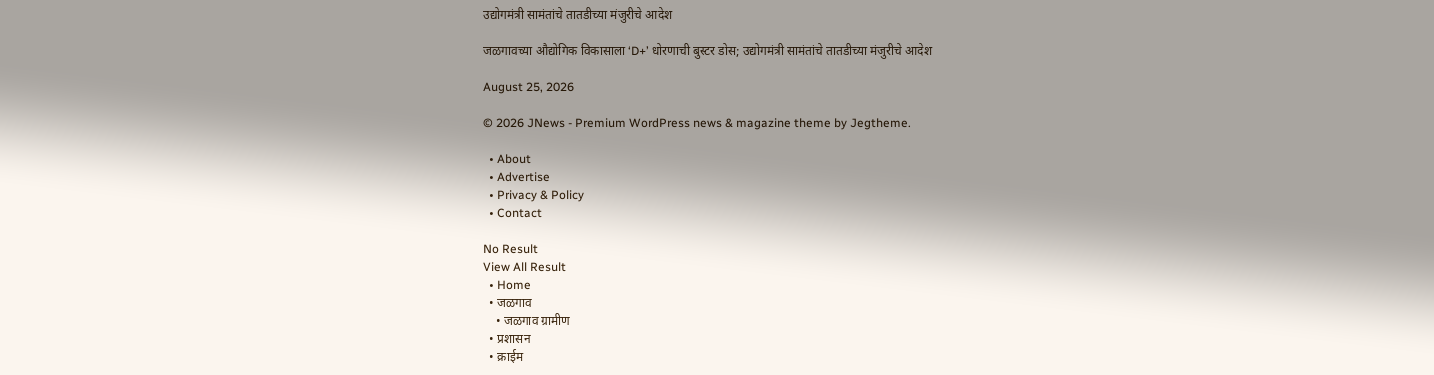उद्योगमंत्री सामंतांचे तातडीच्या मंजुरीचे आदेश

जळगावच्या औद्योगिक विकासाला ‘D+’ धोरणाची बुस्टर डोस; उद्योगमंत्री सामंतांचे तातडीच्या मंजुरीचे आदेश

August 25, 2026

© 2026 JNews - Premium WordPress news & magazine theme by Jegtheme.

  • About
  • Advertise
  • Privacy & Policy
  • Contact

No Result
View All Result
  • Home
  • जळगाव
    • जळगाव ग्रामीण
  • प्रशासन
  • क्राईम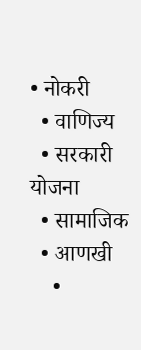• नोकरी
  • वाणिज्य
  • सरकारी योजना
  • सामाजिक
  • आणखी
    •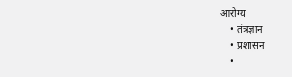आरोग्य
    • तंत्रज्ञान
    • प्रशासन
    •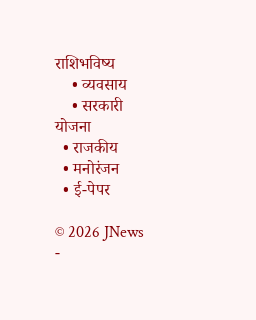राशिभविष्य
    • व्यवसाय
    • सरकारी योजना
  • राजकीय
  • मनोरंजन
  • ई-पेपर

© 2026 JNews -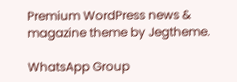Premium WordPress news & magazine theme by Jegtheme.

WhatsApp Group